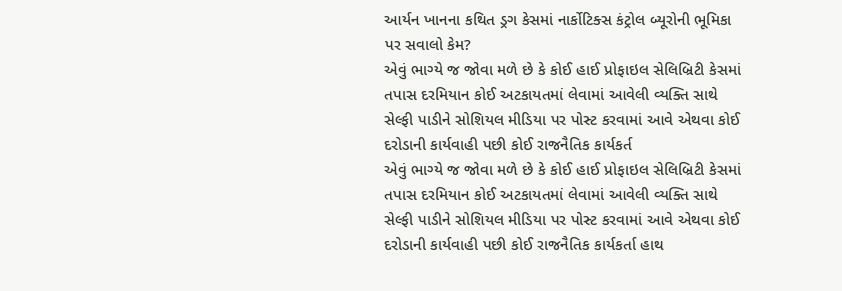આર્યન ખાનના કથિત ડ્રગ કેસમાં નાર્કોટિક્સ કંટ્રોલ બ્યૂરોની ભૂમિકા પર સવાલો કેમ?
એવું ભાગ્યે જ જોવા મળે છે કે કોઈ હાઈ પ્રોફાઇલ સેલિબ્રિટી કેસમાં તપાસ દરમિયાન કોઈ અટકાયતમાં લેવામાં આવેલી વ્યક્તિ સાથે સેલ્ફી પાડીને સોશિયલ મીડિયા પર પોસ્ટ કરવામાં આવે એથવા કોઈ દરોડાની કાર્યવાહી પછી કોઈ રાજનૈતિક કાર્યકર્ત
એવું ભાગ્યે જ જોવા મળે છે કે કોઈ હાઈ પ્રોફાઇલ સેલિબ્રિટી કેસમાં તપાસ દરમિયાન કોઈ અટકાયતમાં લેવામાં આવેલી વ્યક્તિ સાથે સેલ્ફી પાડીને સોશિયલ મીડિયા પર પોસ્ટ કરવામાં આવે એથવા કોઈ દરોડાની કાર્યવાહી પછી કોઈ રાજનૈતિક કાર્યકર્તા હાથ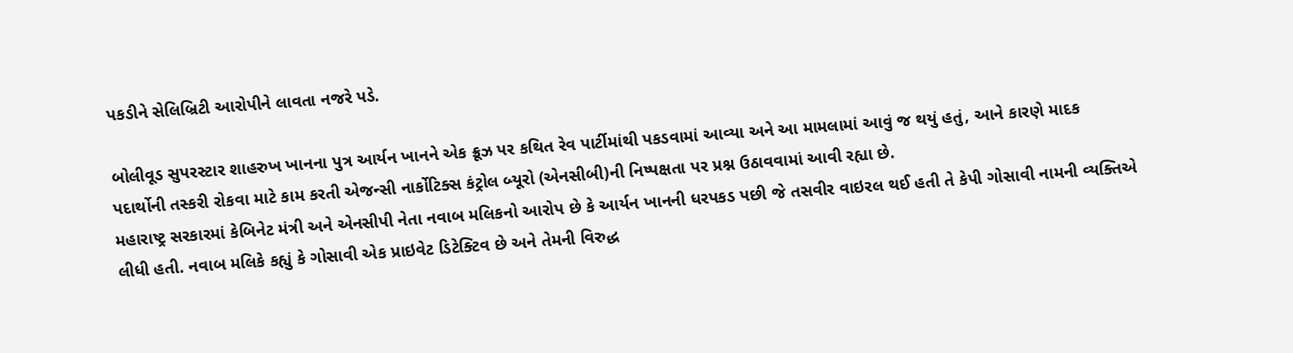પકડીને સેલિબ્રિટી આરોપીને લાવતા નજરે પડે.

બોલીવૂડ સુપરસ્ટાર શાહરુખ ખાનના પુત્ર આર્યન ખાનને એક ક્રૂઝ પર કથિત રેવ પાર્ટીમાંથી પકડવામાં આવ્યા અને આ મામલામાં આવું જ થયું હતું, આને કારણે માદક પદાર્થોની તસ્કરી રોકવા માટે કામ કરતી એજન્સી નાર્કોટિક્સ કંટ્રોલ બ્યૂરો (એનસીબી)ની નિષ્પક્ષતા પર પ્રશ્ન ઉઠાવવામાં આવી રહ્યા છે.
મહારાષ્ટ્ર સરકારમાં કેબિનેટ મંત્રી અને એનસીપી નેતા નવાબ મલિકનો આરોપ છે કે આર્યન ખાનની ધરપકડ પછી જે તસવીર વાઇરલ થઈ હતી તે કેપી ગોસાવી નામની વ્યક્તિએ લીધી હતી. નવાબ મલિકે કહ્યું કે ગોસાવી એક પ્રાઇવેટ ડિટેક્ટિવ છે અને તેમની વિરુદ્ધ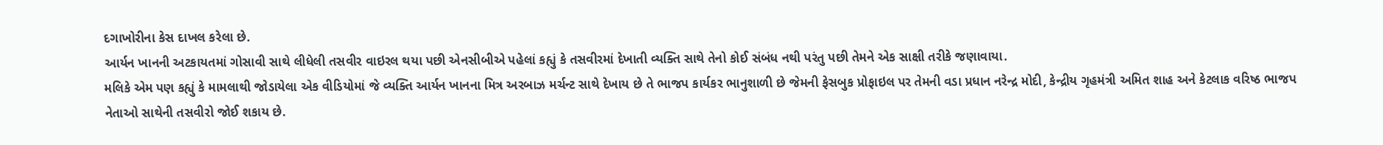દગાખોરીના કેસ દાખલ કરેલા છે.
આર્યન ખાનની અટકાયતમાં ગોસાવી સાથે લીધેલી તસવીર વાઇરલ થયા પછી એનસીબીએ પહેલાં કહ્યું કે તસવીરમાં દેખાતી વ્યક્તિ સાથે તેનો કોઈ સંબંધ નથી પરંતુ પછી તેમને એક સાક્ષી તરીકે જણાવાયા.
મલિકે એમ પણ કહ્યું કે મામલાથી જોડાયેલા એક વીડિયોમાં જે વ્યક્તિ આર્યન ખાનના મિત્ર અરબાઝ મર્ચન્ટ સાથે દેખાય છે તે ભાજપ કાર્યકર ભાનુશાળી છે જેમની ફેસબુક પ્રોફાઇલ પર તેમની વડા પ્રધાન નરેન્દ્ર મોદી, કેન્દ્રીય ગૃહમંત્રી અમિત શાહ અને કેટલાક વરિષ્ઠ ભાજપ નેતાઓ સાથેની તસવીરો જોઈ શકાય છે.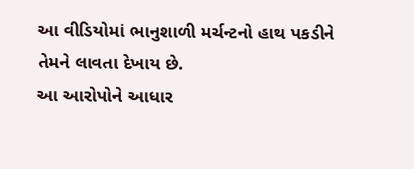આ વીડિયોમાં ભાનુશાળી મર્ચન્ટનો હાથ પકડીને તેમને લાવતા દેખાય છે.
આ આરોપોને આધાર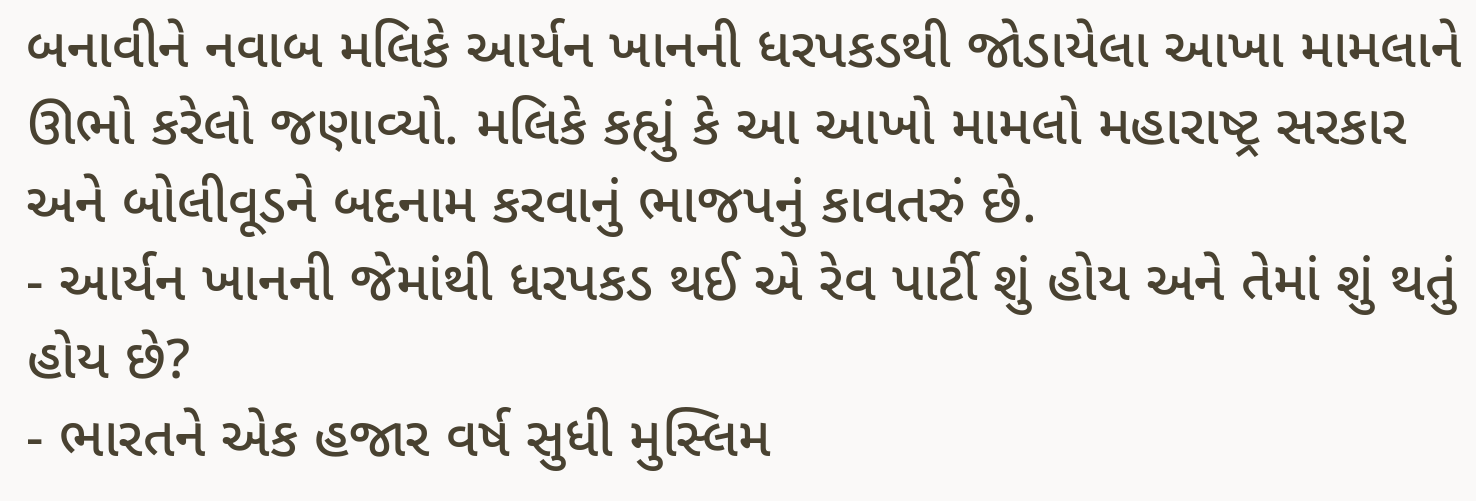બનાવીને નવાબ મલિકે આર્યન ખાનની ધરપકડથી જોડાયેલા આખા મામલાને ઊભો કરેલો જણાવ્યો. મલિકે કહ્યું કે આ આખો મામલો મહારાષ્ટ્ર સરકાર અને બોલીવૂડને બદનામ કરવાનું ભાજપનું કાવતરું છે.
- આર્યન ખાનની જેમાંથી ધરપકડ થઈ એ રેવ પાર્ટી શું હોય અને તેમાં શું થતું હોય છે?
- ભારતને એક હજાર વર્ષ સુધી મુસ્લિમ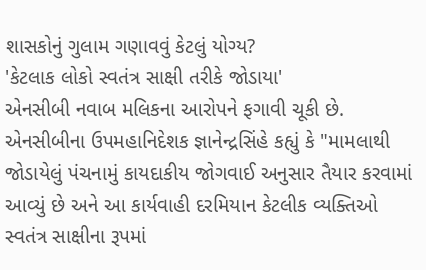શાસકોનું ગુલામ ગણાવવું કેટલું યોગ્ય?
'કેટલાક લોકો સ્વતંત્ર સાક્ષી તરીકે જોડાયા'
એનસીબી નવાબ મલિકના આરોપને ફગાવી ચૂકી છે.
એનસીબીના ઉપમહાનિદેશક જ્ઞાનેન્દ્રસિંહે કહ્યું કે "મામલાથી જોડાયેલું પંચનામું કાયદાકીય જોગવાઈ અનુસાર તૈયાર કરવામાં આવ્યું છે અને આ કાર્યવાહી દરમિયાન કેટલીક વ્યક્તિઓ સ્વતંત્ર સાક્ષીના રૂપમાં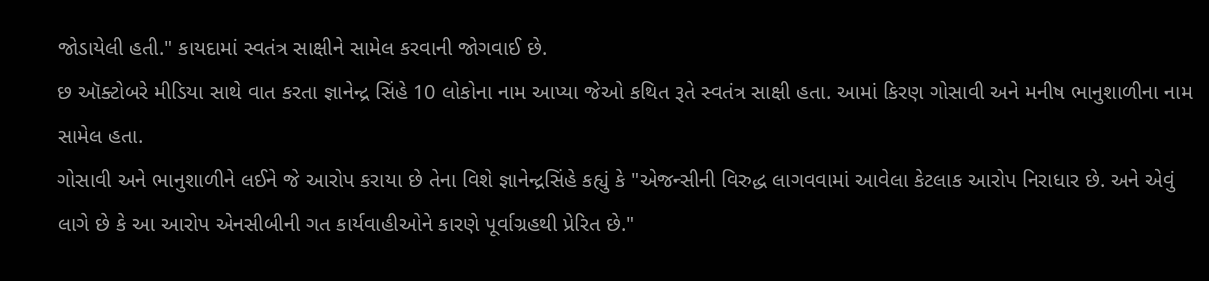જોડાયેલી હતી." કાયદામાં સ્વતંત્ર સાક્ષીને સામેલ કરવાની જોગવાઈ છે.
છ ઑક્ટોબરે મીડિયા સાથે વાત કરતા જ્ઞાનેન્દ્ર સિંહે 10 લોકોના નામ આપ્યા જેઓ કથિત રૂતે સ્વતંત્ર સાક્ષી હતા. આમાં કિરણ ગોસાવી અને મનીષ ભાનુશાળીના નામ સામેલ હતા.
ગોસાવી અને ભાનુશાળીને લઈને જે આરોપ કરાયા છે તેના વિશે જ્ઞાનેન્દ્રસિંહે કહ્યું કે "એજન્સીની વિરુદ્ધ લાગવવામાં આવેલા કેટલાક આરોપ નિરાધાર છે. અને એવું લાગે છે કે આ આરોપ એનસીબીની ગત કાર્યવાહીઓને કારણે પૂર્વાગ્રહથી પ્રેરિત છે."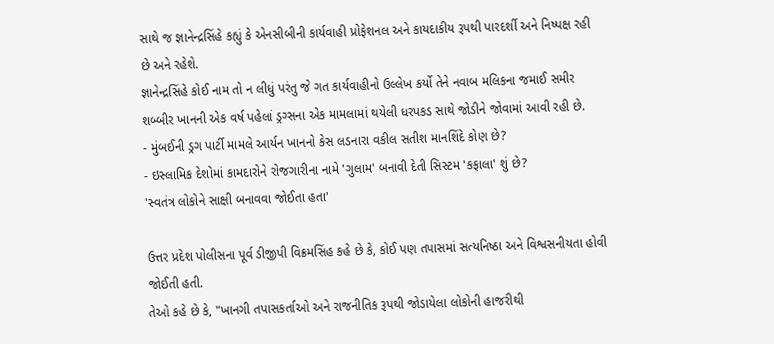સાથે જ જ્ઞાનેન્દ્રસિંહે કહ્યું કે એનસીબીની કાર્યવાહી પ્રોફેશનલ અને કાયદાકીય રૂપથી પારદર્શી અને નિષ્પક્ષ રહી છે અને રહેશે.
જ્ઞાનેન્દ્રસિંહે કોઈ નામ તો ન લીધું પરંતુ જે ગત કાર્યવાહીનો ઉલ્લેખ કર્યો તેને નવાબ મલિકના જમાઈ સમીર શબ્બીર ખાનની એક વર્ષ પહેલાં ડ્રગ્સના એક મામલામાં થયેલી ધરપકડ સાથે જોડીને જોવામાં આવી રહી છે.
- મુંબઈની ડ્રગ પાર્ટી મામલે આર્યન ખાનનો કેસ લડનારા વકીલ સતીશ માનશિંદે કોણ છે?
- ઇસ્લામિક દેશોમાં કામદારોને રોજગારીના નામે 'ગુલામ' બનાવી દેતી સિસ્ટમ 'કફાલા' શું છે?
'સ્વતંત્ર લોકોને સાક્ષી બનાવવા જોઈતા હતા'

ઉત્તર પ્રદેશ પોલીસના પૂર્વ ડીજીપી વિક્રમસિંહ કહે છે કે, કોઈ પણ તપાસમાં સત્યનિષ્ઠા અને વિશ્વસનીયતા હોવી જોઈતી હતી.
તેઓ કહે છે કે, "ખાનગી તપાસકર્તાઓ અને રાજનીતિક રૂપથી જોડાયેલા લોકોની હાજરીથી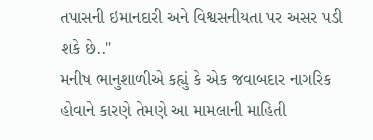તપાસની ઇમાનદારી અને વિશ્વસનીયતા પર અસર પડી શકે છે.."
મનીષ ભાનુશાળીએ કહ્યું કે એક જવાબદાર નાગરિક હોવાને કારણે તેમણે આ મામલાની માહિતી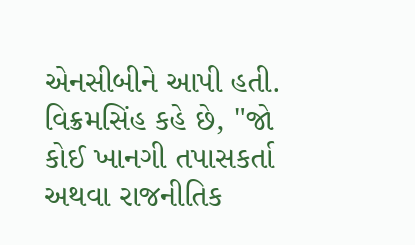એનસીબીને આપી હતી.
વિક્રમસિંહ કહે છે, "જો કોઈ ખાનગી તપાસકર્તા અથવા રાજનીતિક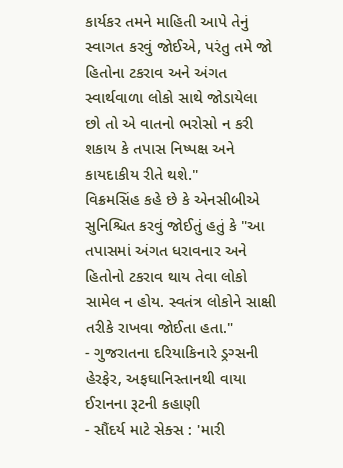કાર્યકર તમને માહિતી આપે તેનું સ્વાગત કરવું જોઈએ, પરંતુ તમે જો હિતોના ટકરાવ અને અંગત સ્વાર્થવાળા લોકો સાથે જોડાયેલા છો તો એ વાતનો ભરોસો ન કરી શકાય કે તપાસ નિષ્પક્ષ અને કાયદાકીય રીતે થશે."
વિક્રમસિંહ કહે છે કે એનસીબીએ સુનિશ્ચિત કરવું જોઈતું હતું કે "આ તપાસમાં અંગત ધરાવનાર અને હિતોનો ટકરાવ થાય તેવા લોકો સામેલ ન હોય. સ્વતંત્ર લોકોને સાક્ષી તરીકે રાખવા જોઈતા હતા."
- ગુજરાતના દરિયાકિનારે ડ્રગ્સની હેરફેર, અફઘાનિસ્તાનથી વાયા ઈરાનના રૂટની કહાણી
- સૌંદર્ય માટે સેક્સ : 'મારી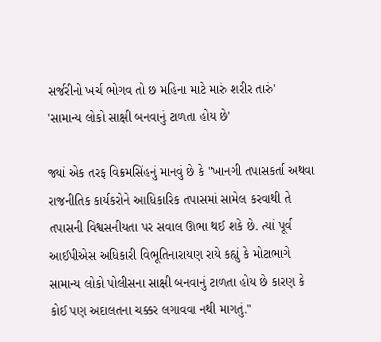સર્જરીનો ખર્ચ ભોગવ તો છ મહિના માટે મારું શરીર તારું'
'સામાન્ય લોકો સાક્ષી બનવાનું ટાળતા હોય છે'

જ્યાં એક તરફ વિક્રમસિંહનું માનવું છે કે "ખાનગી તપાસકર્તા અથવા રાજનીતિક કાર્યકરોને આધિકારિક તપાસમાં સામેલ કરવાથી તે તપાસની વિશ્વસનીયતા પર સવાલ ઊભા થઈ શકે છે. ત્યાં પૂર્વ આઈપીએસ અધિકારી વિભૂતિનારાયણ રાયે કહ્યું કે મોટાભાગે સામાન્ય લોકો પોલીસના સાક્ષી બનવાનું ટાળતા હોય છે કારણ કે કોઈ પણ અદાલતના ચક્કર લગાવવા નથી માગતું."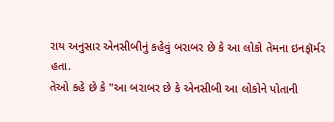રાય અનુસાર એનસીબીનું કહેવું બરાબર છે કે આ લોકો તેમના ઇનફૉર્મર હતા.
તેઓ કહે છે કે "આ બરાબર છે કે એનસીબી આ લોકોને પોતાની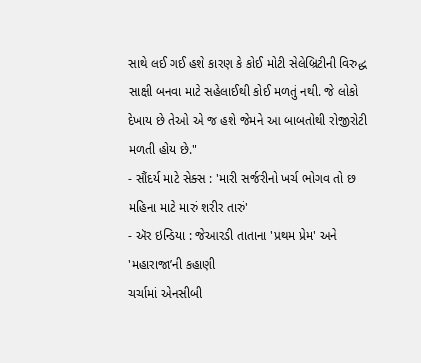સાથે લઈ ગઈ હશે કારણ કે કોઈ મોટી સેલેબ્રિટીની વિરુદ્ધ સાક્ષી બનવા માટે સહેલાઈથી કોઈ મળતું નથી. જે લોકો દેખાય છે તેઓ એ જ હશે જેમને આ બાબતોથી રોજીરોટી મળતી હોય છે."
- સૌંદર્ય માટે સેક્સ : 'મારી સર્જરીનો ખર્ચ ભોગવ તો છ મહિના માટે મારું શરીર તારું'
- ઍર ઇન્ડિયા : જેઆરડી તાતાના 'પ્રથમ પ્રેમ' અને 'મહારાજા’ની કહાણી
ચર્ચામાં એનસીબી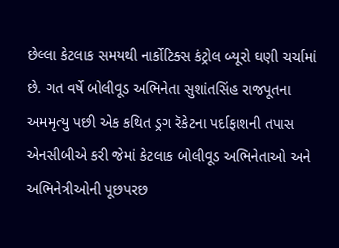છેલ્લા કેટલાક સમયથી નાર્કોટિક્સ કંટ્રોલ બ્યૂરો ઘણી ચર્ચામાં છે. ગત વર્ષે બોલીવૂડ અભિનેતા સુશાંતસિંહ રાજપૂતના અમમૃત્યુ પછી એક કથિત ડ્રગ રૅકેટના પર્દાફાશની તપાસ એનસીબીએ કરી જેમાં કેટલાક બોલીવૂડ અભિનેતાઓ અને અભિનેત્રીઓની પૂછપરછ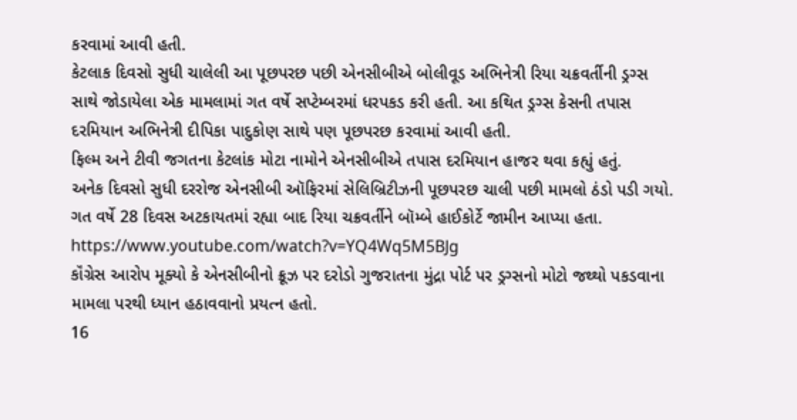કરવામાં આવી હતી.
કેટલાક દિવસો સુધી ચાલેલી આ પૂછપરછ પછી એનસીબીએ બોલીવૂડ અભિનેત્રી રિયા ચક્રવર્તીની ડ્રગ્સ સાથે જોડાયેલા એક મામલામાં ગત વર્ષે સપ્ટેમ્બરમાં ધરપકડ કરી હતી. આ કથિત ડ્રગ્સ કેસની તપાસ દરમિયાન અભિનેત્રી દીપિકા પાદુકોણ સાથે પણ પૂછપરછ કરવામાં આવી હતી.
ફિલ્મ અને ટીવી જગતના કેટલાંક મોટા નામોને એનસીબીએ તપાસ દરમિયાન હાજર થવા કહ્યું હતું.
અનેક દિવસો સુધી દરરોજ એનસીબી ઑફિરમાં સેલિબ્રિટીઝની પૂછપરછ ચાલી પછી મામલો ઠંડો પડી ગયો. ગત વર્ષે 28 દિવસ અટકાયતમાં રહ્યા બાદ રિયા ચક્રવર્તીને બૉમ્બે હાઈકોર્ટે જામીન આપ્યા હતા.
https://www.youtube.com/watch?v=YQ4Wq5M5BJg
કૉંગ્રેસ આરોપ મૂક્યો કે એનસીબીનો ક્રૂઝ પર દરોડો ગુજરાતના મુંદ્રા પોર્ટ પર ડ્રગ્સનો મોટો જથ્થો પકડવાના મામલા પરથી ધ્યાન હઠાવવાનો પ્રયત્ન હતો.
16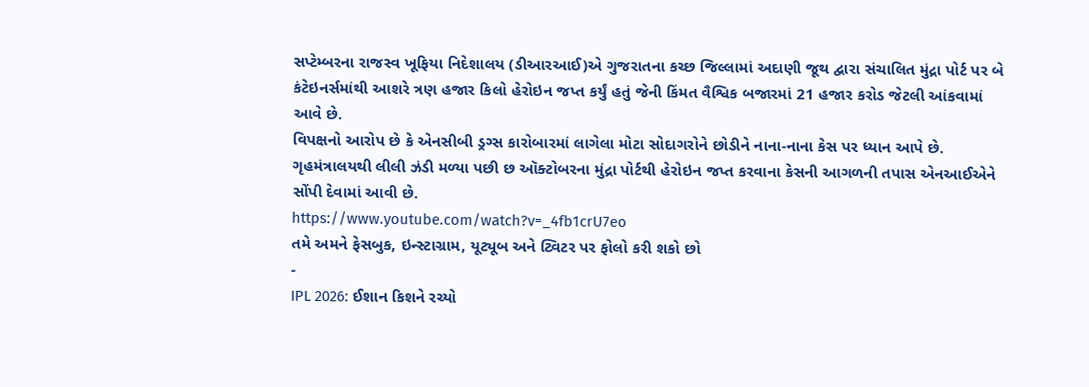સપ્ટેમ્બરના રાજસ્વ ખૂફિયા નિદેશાલય (ડીઆરઆઈ)એ ગુજરાતના કચ્છ જિલ્લામાં અદાણી જૂથ દ્વારા સંચાલિત મુંદ્રા પોર્ટ પર બે કંટેઇનર્સમાંથી આશરે ત્રણ હજાર કિલો હેરોઇન જપ્ત કર્યું હતું જેની કિંમત વૈશ્વિક બજારમાં 21 હજાર કરોડ જેટલી આંકવામાં આવે છે.
વિપક્ષનો આરોપ છે કે એનસીબી ડ્રગ્સ કારોબારમાં લાગેલા મોટા સોદાગરોને છોડીને નાના-નાના કેસ પર ધ્યાન આપે છે.
ગૃહમંત્રાલયથી લીલી ઝંડી મળ્યા પછી છ ઑક્ટોબરના મુંદ્રા પોર્ટથી હેરોઇન જપ્ત કરવાના કેસની આગળની તપાસ એનઆઈએને સોંપી દેવામાં આવી છે.
https://www.youtube.com/watch?v=_4fb1crU7eo
તમે અમને ફેસબુક, ઇન્સ્ટાગ્રામ, યૂટ્યૂબ અને ટ્વિટર પર ફોલો કરી શકો છો
-
IPL 2026: ઈશાન કિશને રચ્યો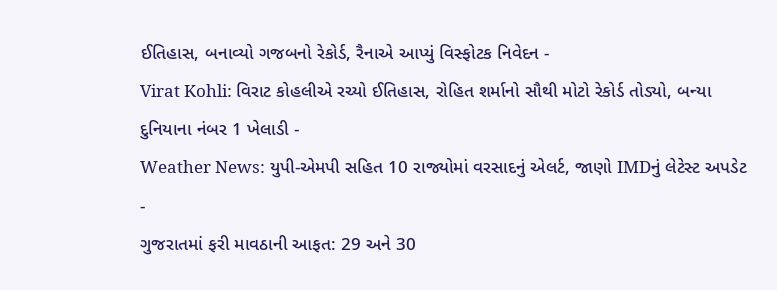ઈતિહાસ, બનાવ્યો ગજબનો રેકોર્ડ, રૈનાએ આપ્યું વિસ્ફોટક નિવેદન -
Virat Kohli: વિરાટ કોહલીએ રચ્યો ઈતિહાસ, રોહિત શર્માનો સૌથી મોટો રેકોર્ડ તોડ્યો, બન્યા દુનિયાના નંબર 1 ખેલાડી -
Weather News: યુપી-એમપી સહિત 10 રાજ્યોમાં વરસાદનું એલર્ટ, જાણો IMDનું લેટેસ્ટ અપડેટ -
ગુજરાતમાં ફરી માવઠાની આફત: 29 અને 30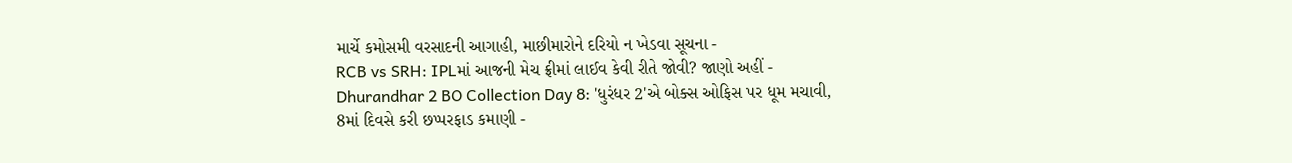માર્ચે કમોસમી વરસાદની આગાહી, માછીમારોને દરિયો ન ખેડવા સૂચના -
RCB vs SRH: IPLમાં આજની મેચ ફ્રીમાં લાઈવ કેવી રીતે જોવી? જાણો અહીં -
Dhurandhar 2 BO Collection Day 8: 'ધુરંધર 2'એ બોક્સ ઓફિસ પર ધૂમ મચાવી, 8માં દિવસે કરી છપ્પરફાડ કમાણી -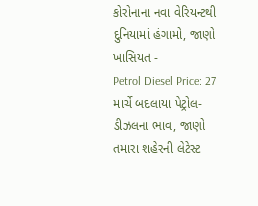કોરોનાના નવા વેરિયન્ટથી દુનિયામાં હંગામો, જાણો ખાસિયત -
Petrol Diesel Price: 27 માર્ચે બદલાયા પેટ્રોલ-ડીઝલના ભાવ, જાણો તમારા શહેરની લેટેસ્ટ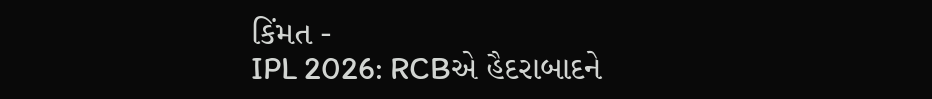કિંમત -
IPL 2026: RCBએ હૈદરાબાદને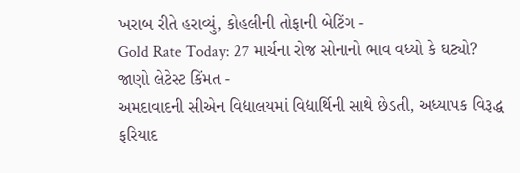ખરાબ રીતે હરાવ્યું, કોહલીની તોફાની બેટિંગ -
Gold Rate Today: 27 માર્ચના રોજ સોનાનો ભાવ વધ્યો કે ઘટ્યો? જાણો લેટેસ્ટ કિંમત -
અમદાવાદની સીએન વિદ્યાલયમાં વિદ્યાર્થિની સાથે છેડતી, અધ્યાપક વિરૂદ્ધ ફરિયાદ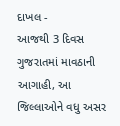દાખલ -
આજથી 3 દિવસ ગુજરાતમાં માવઠાની આગાહી, આ જિલ્લાઓને વધુ અસર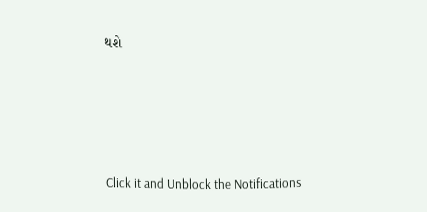થશે








Click it and Unblock the Notifications